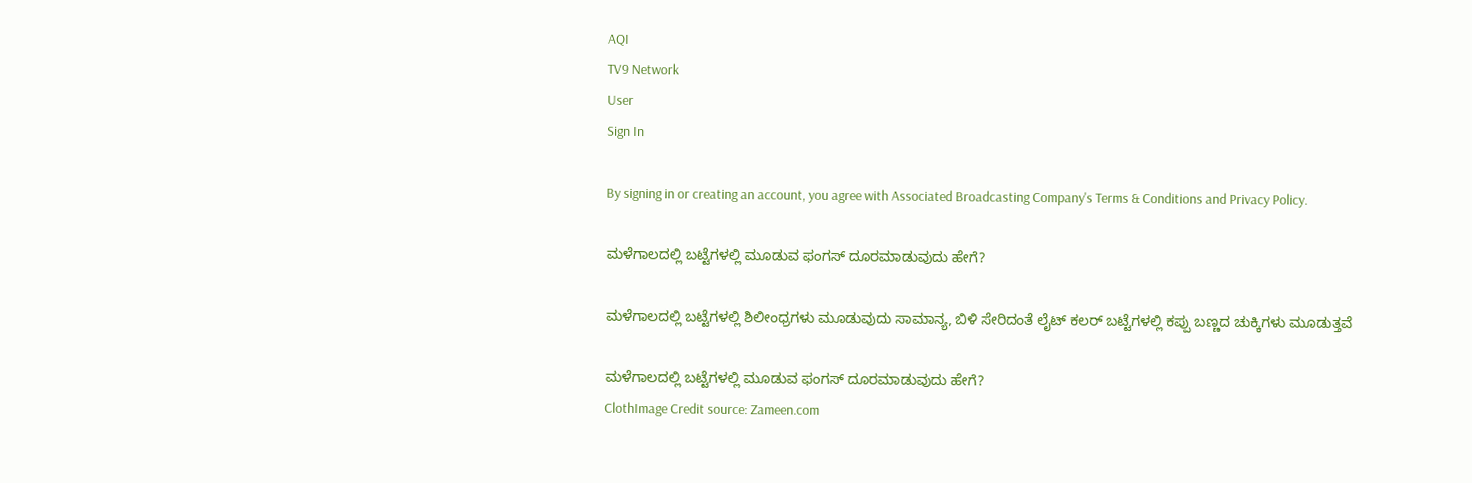AQI
TV9 Network
User
Sign In

By signing in or creating an account, you agree with Associated Broadcasting Company's Terms & Conditions and Privacy Policy.

ಮಳೆಗಾಲದಲ್ಲಿ ಬಟ್ಟೆಗಳಲ್ಲಿ ಮೂಡುವ ಫಂಗಸ್ ದೂರಮಾಡುವುದು ಹೇಗೆ?

ಮಳೆಗಾಲದಲ್ಲಿ ಬಟ್ಟೆಗಳಲ್ಲಿ ಶಿಲೀಂಧ್ರಗಳು ಮೂಡುವುದು ಸಾಮಾನ್ಯ, ಬಿಳಿ ಸೇರಿದಂತೆ ಲೈಟ್ ಕಲರ್ ಬಟ್ಟೆಗಳಲ್ಲಿ ಕಪ್ಪು ಬಣ್ಣದ ಚುಕ್ಕಿಗಳು ಮೂಡುತ್ತವೆ

ಮಳೆಗಾಲದಲ್ಲಿ ಬಟ್ಟೆಗಳಲ್ಲಿ ಮೂಡುವ ಫಂಗಸ್ ದೂರಮಾಡುವುದು ಹೇಗೆ?
ClothImage Credit source: Zameen.com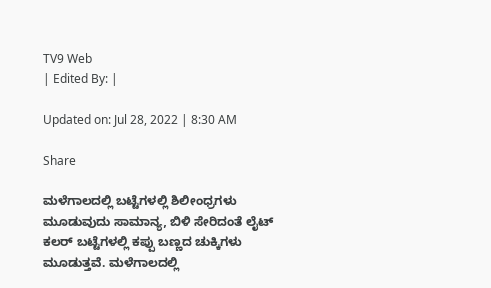TV9 Web
| Edited By: |

Updated on: Jul 28, 2022 | 8:30 AM

Share

ಮಳೆಗಾಲದಲ್ಲಿ ಬಟ್ಟೆಗಳಲ್ಲಿ ಶಿಲೀಂಧ್ರಗಳು ಮೂಡುವುದು ಸಾಮಾನ್ಯ, ಬಿಳಿ ಸೇರಿದಂತೆ ಲೈಟ್ ಕಲರ್ ಬಟ್ಟೆಗಳಲ್ಲಿ ಕಪ್ಪು ಬಣ್ಣದ ಚುಕ್ಕಿಗಳು ಮೂಡುತ್ತವೆ. ಮಳೆಗಾಲದಲ್ಲಿ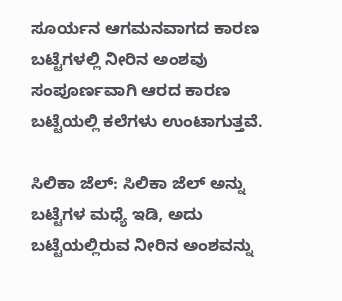ಸೂರ್ಯನ ಆಗಮನವಾಗದ ಕಾರಣ ಬಟ್ಟೆಗಳಲ್ಲಿ ನೀರಿನ ಅಂಶವು ಸಂಪೂರ್ಣವಾಗಿ ಆರದ ಕಾರಣ ಬಟ್ಟೆಯಲ್ಲಿ ಕಲೆಗಳು ಉಂಟಾಗುತ್ತವೆ.

ಸಿಲಿಕಾ ಜೆಲ್: ಸಿಲಿಕಾ ಜೆಲ್ ಅನ್ನು ಬಟ್ಟೆಗಳ ಮಧ್ಯೆ ಇಡಿ, ಅದು ಬಟ್ಟೆಯಲ್ಲಿರುವ ನೀರಿನ ಅಂಶವನ್ನು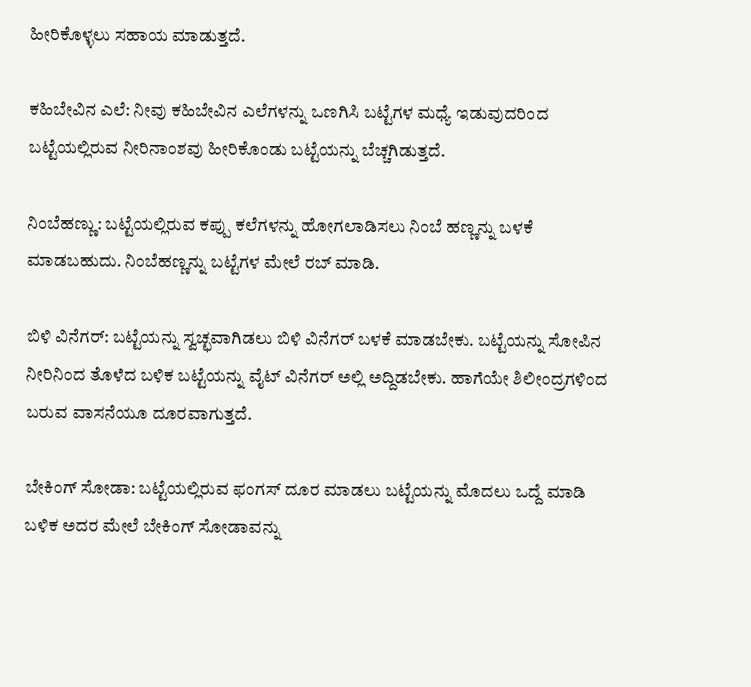ಹೀರಿಕೊಳ್ಳಲು ಸಹಾಯ ಮಾಡುತ್ತದೆ.

ಕಹಿಬೇವಿನ ಎಲೆ: ನೀವು ಕಹಿಬೇವಿನ ಎಲೆಗಳನ್ನು ಒಣಗಿಸಿ ಬಟ್ಟೆಗಳ ಮಧ್ಯೆ ಇಡುವುದರಿಂದ ಬಟ್ಟೆಯಲ್ಲಿರುವ ನೀರಿನಾಂಶವು ಹೀರಿಕೊಂಡು ಬಟ್ಟೆಯನ್ನು ಬೆಚ್ಚಗಿಡುತ್ತದೆ.

ನಿಂಬೆಹಣ್ಣು: ಬಟ್ಟೆಯಲ್ಲಿರುವ ಕಪ್ಪು ಕಲೆಗಳನ್ನು ಹೋಗಲಾಡಿಸಲು ನಿಂಬೆ ಹಣ್ಣನ್ನು ಬಳಕೆ ಮಾಡಬಹುದು. ನಿಂಬೆಹಣ್ಣನ್ನು ಬಟ್ಟೆಗಳ ಮೇಲೆ ರಬ್ ಮಾಡಿ.

ಬಿಳಿ ವಿನೆಗರ್: ಬಟ್ಟೆಯನ್ನು ಸ್ವಚ್ಛವಾಗಿಡಲು ಬಿಳಿ ವಿನೆಗರ್ ಬಳಕೆ ಮಾಡಬೇಕು. ಬಟ್ಟೆಯನ್ನು ಸೋಪಿನ ನೀರಿನಿಂದ ತೊಳೆದ ಬಳಿಕ ಬಟ್ಟೆಯನ್ನು ವೈಟ್ ವಿನೆಗರ್ ಅಲ್ಲಿ ಅದ್ದಿಡಬೇಕು. ಹಾಗೆಯೇ ಶಿಲೀಂದ್ರಗಳಿಂದ ಬರುವ ವಾಸನೆಯೂ ದೂರವಾಗುತ್ತದೆ.

ಬೇಕಿಂಗ್ ಸೋಡಾ: ಬಟ್ಟೆಯಲ್ಲಿರುವ ಫಂಗಸ್ ದೂರ ಮಾಡಲು ಬಟ್ಟೆಯನ್ನು ಮೊದಲು ಒದ್ದೆ ಮಾಡಿ ಬಳಿಕ ಅದರ ಮೇಲೆ ಬೇಕಿಂಗ್ ಸೋಡಾವನ್ನು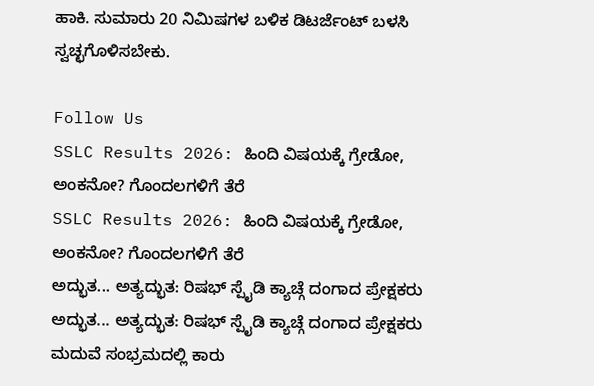ಹಾಕಿ. ಸುಮಾರು 20 ನಿಮಿಷಗಳ ಬಳಿಕ ಡಿಟರ್ಜೆಂಟ್ ಬಳಸಿ ಸ್ವಚ್ಛಗೊಳಿಸಬೇಕು.

Follow Us
SSLC Results 2026: ಹಿಂದಿ ವಿಷಯಕ್ಕೆ ಗ್ರೇಡೋ, ಅಂಕನೋ? ಗೊಂದಲಗಳಿಗೆ ತೆರೆ
SSLC Results 2026: ಹಿಂದಿ ವಿಷಯಕ್ಕೆ ಗ್ರೇಡೋ, ಅಂಕನೋ? ಗೊಂದಲಗಳಿಗೆ ತೆರೆ
ಅದ್ಭುತ... ಅತ್ಯದ್ಭುತ: ರಿಷಭ್ ಸ್ಪೈಡಿ ಕ್ಯಾಚ್ಗೆ ದಂಗಾದ ಪ್ರೇಕ್ಷಕರು
ಅದ್ಭುತ... ಅತ್ಯದ್ಭುತ: ರಿಷಭ್ ಸ್ಪೈಡಿ ಕ್ಯಾಚ್ಗೆ ದಂಗಾದ ಪ್ರೇಕ್ಷಕರು
ಮದುವೆ ಸಂಭ್ರಮದಲ್ಲಿ ಕಾರು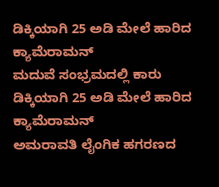ಡಿಕ್ಕಿಯಾಗಿ 25 ಅಡಿ ಮೇಲೆ ಹಾರಿದ ಕ್ಯಾಮೆರಾಮನ್
ಮದುವೆ ಸಂಭ್ರಮದಲ್ಲಿ ಕಾರು ಡಿಕ್ಕಿಯಾಗಿ 25 ಅಡಿ ಮೇಲೆ ಹಾರಿದ ಕ್ಯಾಮೆರಾಮನ್
ಅಮರಾವತಿ ಲೈಂಗಿಕ ಹಗರಣದ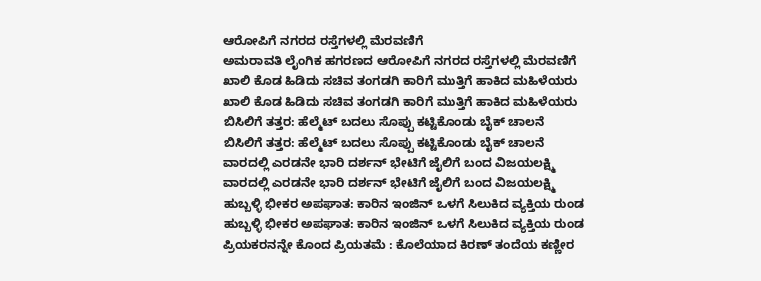ಆರೋಪಿಗೆ ನಗರದ ರಸ್ತೆಗಳಲ್ಲಿ ಮೆರವಣಿಗೆ
ಅಮರಾವತಿ ಲೈಂಗಿಕ ಹಗರಣದ ಆರೋಪಿಗೆ ನಗರದ ರಸ್ತೆಗಳಲ್ಲಿ ಮೆರವಣಿಗೆ
ಖಾಲಿ ಕೊಡ ಹಿಡಿದು ಸಚಿವ ತಂಗಡಗಿ ಕಾರಿಗೆ ಮುತ್ತಿಗೆ ಹಾಕಿದ ಮಹಿಳೆಯರು
ಖಾಲಿ ಕೊಡ ಹಿಡಿದು ಸಚಿವ ತಂಗಡಗಿ ಕಾರಿಗೆ ಮುತ್ತಿಗೆ ಹಾಕಿದ ಮಹಿಳೆಯರು
ಬಿಸಿಲಿಗೆ ತತ್ತರ: ಹೆಲ್ಮೆಟ್ ಬದಲು ಸೊಪ್ಪು ಕಟ್ಟಿಕೊಂಡು ಬೈಕ್ ಚಾಲನೆ
ಬಿಸಿಲಿಗೆ ತತ್ತರ: ಹೆಲ್ಮೆಟ್ ಬದಲು ಸೊಪ್ಪು ಕಟ್ಟಿಕೊಂಡು ಬೈಕ್ ಚಾಲನೆ
ವಾರದಲ್ಲಿ ಎರಡನೇ ಭಾರಿ ದರ್ಶನ್ ಭೇಟಿಗೆ ಜೈಲಿಗೆ ಬಂದ ವಿಜಯಲಕ್ಷ್ಮಿ
ವಾರದಲ್ಲಿ ಎರಡನೇ ಭಾರಿ ದರ್ಶನ್ ಭೇಟಿಗೆ ಜೈಲಿಗೆ ಬಂದ ವಿಜಯಲಕ್ಷ್ಮಿ
ಹುಬ್ಬಳ್ಳಿ ಭೀಕರ ಅಪಘಾತ: ಕಾರಿನ ಇಂಜಿನ್ ಒಳಗೆ ಸಿಲುಕಿದ ವ್ಯಕ್ತಿಯ ರುಂಡ
ಹುಬ್ಬಳ್ಳಿ ಭೀಕರ ಅಪಘಾತ: ಕಾರಿನ ಇಂಜಿನ್ ಒಳಗೆ ಸಿಲುಕಿದ ವ್ಯಕ್ತಿಯ ರುಂಡ
ಪ್ರಿಯಕರನನ್ನೇ ಕೊಂದ ಪ್ರಿಯತಮೆ : ಕೊಲೆಯಾದ ಕಿರಣ್ ತಂದೆಯ ಕಣ್ಣೀರ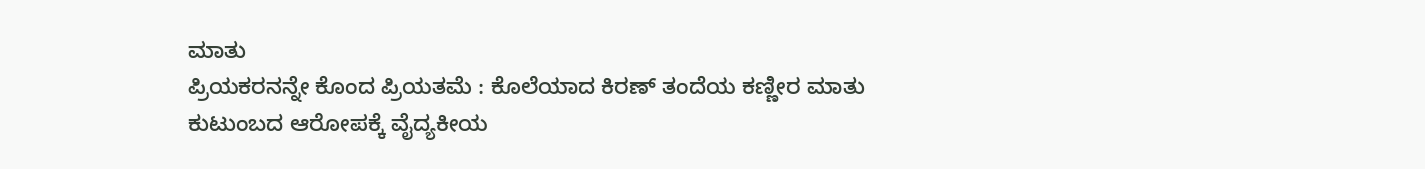ಮಾತು
ಪ್ರಿಯಕರನನ್ನೇ ಕೊಂದ ಪ್ರಿಯತಮೆ : ಕೊಲೆಯಾದ ಕಿರಣ್ ತಂದೆಯ ಕಣ್ಣೀರ ಮಾತು
ಕುಟುಂಬದ ಆರೋಪಕ್ಕೆ ವೈದ್ಯಕೀಯ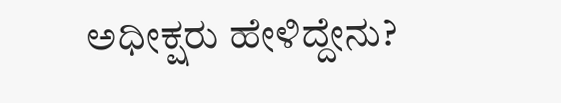ಅಧೀಕ್ಷರು ಹೇಳಿದ್ದೇನು?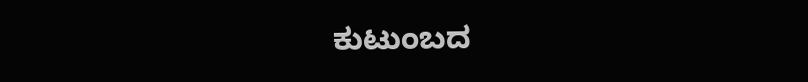ಕುಟುಂಬದ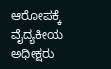ಆರೋಪಕ್ಕೆ ವೈದ್ಯಕೀಯ ಅಧೀಕ್ಷರು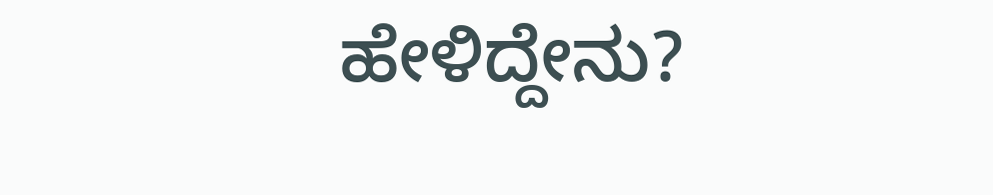ಹೇಳಿದ್ದೇನು?